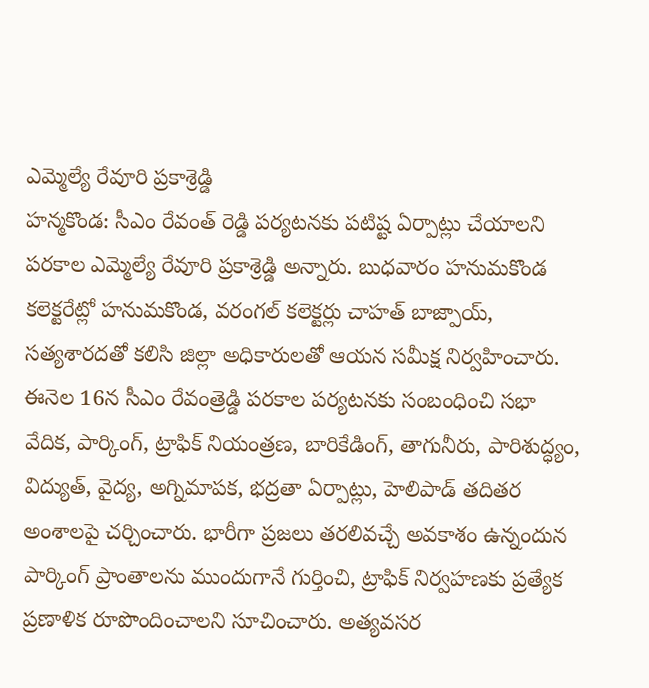ఎమ్మెల్యే రేవూరి ప్రకాశ్రెడ్డి
హన్మకొండ: సీఎం రేవంత్ రెడ్డి పర్యటనకు పటిష్ట ఏర్పాట్లు చేయాలని పరకాల ఎమ్మెల్యే రేవూరి ప్రకాశ్రెడ్డి అన్నారు. బుధవారం హనుమకొండ కలెక్టరేట్లో హనుమకొండ, వరంగల్ కలెక్టర్లు చాహత్ బాజ్పాయ్, సత్యశారదతో కలిసి జిల్లా అధికారులతో ఆయన సమీక్ష నిర్వహించారు. ఈనెల 16న సీఎం రేవంత్రెడ్డి పరకాల పర్యటనకు సంబంధించి సభా వేదిక, పార్కింగ్, ట్రాఫిక్ నియంత్రణ, బారికేడింగ్, తాగునీరు, పారిశుద్ధ్యం, విద్యుత్, వైద్య, అగ్నిమాపక, భద్రతా ఏర్పాట్లు, హెలిపాడ్ తదితర అంశాలపై చర్చించారు. భారీగా ప్రజలు తరలివచ్చే అవకాశం ఉన్నందున పార్కింగ్ ప్రాంతాలను ముందుగానే గుర్తించి, ట్రాఫిక్ నిర్వహణకు ప్రత్యేక ప్రణాళిక రూపొందించాలని సూచించారు. అత్యవసర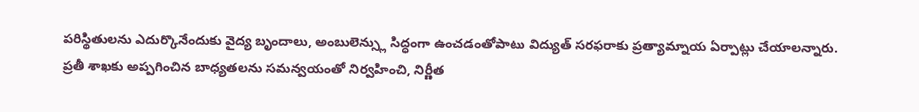పరిస్థితులను ఎదుర్కొనేందుకు వైద్య బృందాలు, అంబులెన్స్లు సిద్ధంగా ఉంచడంతోపాటు విద్యుత్ సరఫరాకు ప్రత్యామ్నాయ ఏర్పాట్లు చేయాలన్నారు. ప్రతీ శాఖకు అప్పగించిన బాధ్యతలను సమన్వయంతో నిర్వహించి, నిర్ణీత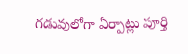గడువులోగా ఏర్పాట్లు పూర్తి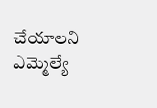చేయాలని ఎమ్మెల్యే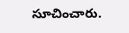సూచించారు.